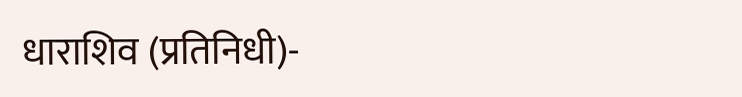धाराशिव (प्रतिनिधी)-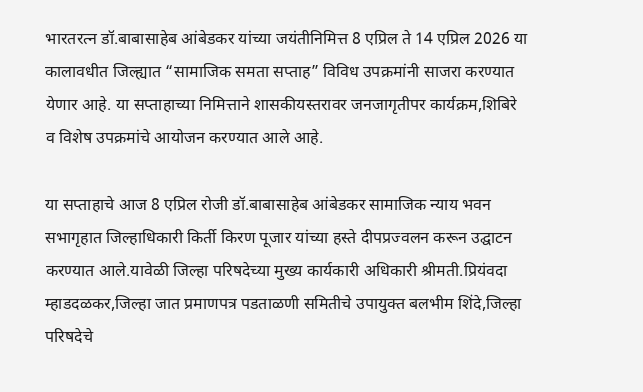भारतरत्न डॉ.बाबासाहेब आंबेडकर यांच्या जयंतीनिमित्त 8 एप्रिल ते 14 एप्रिल 2026 या कालावधीत जिल्ह्यात “सामाजिक समता सप्ताह” विविध उपक्रमांनी साजरा करण्यात येणार आहे. या सप्ताहाच्या निमित्ताने शासकीयस्तरावर जनजागृतीपर कार्यक्रम,शिबिरे व विशेष उपक्रमांचे आयोजन करण्यात आले आहे.

या सप्ताहाचे आज 8 एप्रिल रोजी डॉ.बाबासाहेब आंबेडकर सामाजिक न्याय भवन सभागृहात जिल्हाधिकारी किर्ती किरण पूजार यांच्या हस्ते दीपप्रज्वलन करून उद्घाटन करण्यात आले.यावेळी जिल्हा परिषदेच्या मुख्य कार्यकारी अधिकारी श्रीमती.प्रियंवदा म्हाडदळकर,जिल्हा जात प्रमाणपत्र पडताळणी समितीचे उपायुक्त बलभीम शिंदे,जिल्हा परिषदेचे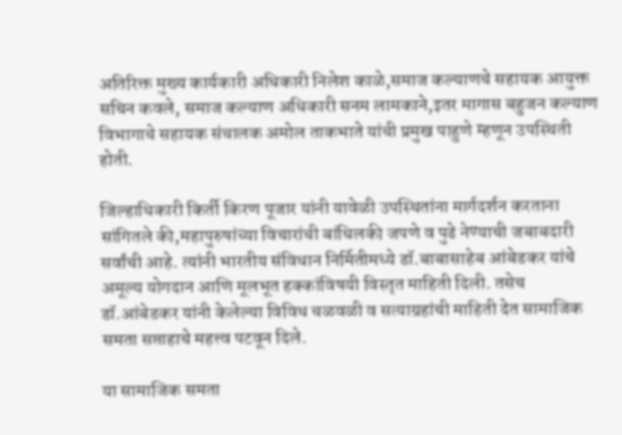अतिरिक्त मुख्य कार्यकारी अधिकारी निलेश काळे,समाज कल्याणचे सहायक आयुक्त सचिन कवले, समाज कल्याण अधिकारी सनम लामकाने,इतर मागास बहुजन कल्याण विभागाचे सहायक संचालक अमोल ताकभाते यांची प्रमुख पाहुणे म्हणून उपस्थिती होती.

जिल्हाधिकारी किर्ती किरण पूजार यांनी यावेळी उपस्थितांना मार्गदर्शन करताना सांगितले की,महापुरुषांच्या विचारांची बांधिलकी जपणे व पुढे नेण्याची जबाबदारी सर्वांची आहे. त्यांनी भारतीय संविधान निर्मितीमध्ये डॉ.बाबासाहेब आंबेडकर यांचे अमूल्य योगदान आणि मूलभूत हक्कांविषयी विस्तृत माहिती दिली. तसेच डॉ.आंबेडकर यांनी केलेल्या विविध चळवळी व सत्याग्रहांची माहिती देत सामाजिक समता सप्ताहाचे महत्त्व पटवून दिले.

या सामाजिक समता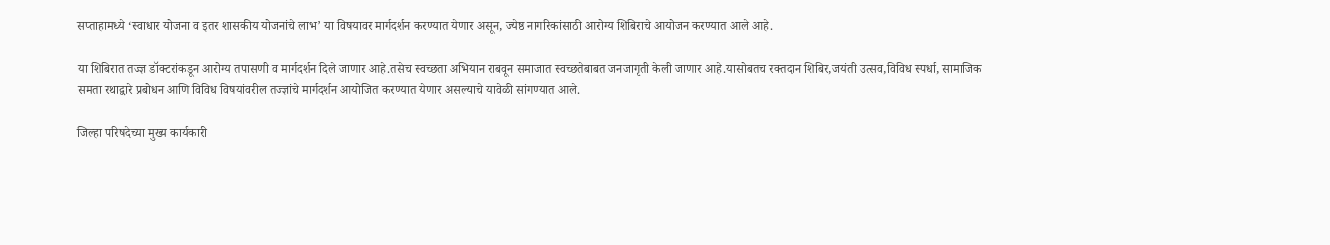सप्ताहामध्ये ‌‘स्वाधार योजना व इतर शासकीय योजनांचे लाभ‌’ या विषयावर मार्गदर्शन करण्यात येणार असून, ज्येष्ठ नागरिकांसाठी आरोग्य शिबिराचे आयोजन करण्यात आले आहे.

या शिबिरात तज्ज्ञ डॉक्टरांकडून आरोग्य तपासणी व मार्गदर्शन दिले जाणार आहे.तसेच स्वच्छता अभियान राबवून समाजात स्वच्छतेबाबत जनजागृती केली जाणार आहे.यासोबतच रक्तदान शिबिर,जयंती उत्सव,विविध स्पर्धा, सामाजिक समता रथाद्वारे प्रबोधन आणि विविध विषयांवरील तज्ज्ञांचे मार्गदर्शन आयोजित करण्यात येणार असल्याचे यावेळी सांगण्यात आले.

जिल्हा परिषदेच्या मुख्य कार्यकारी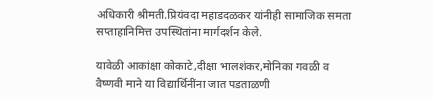अधिकारी श्रीमती.प्रियंवदा महाडदळकर यांनीही सामाजिक समता सप्ताहानिमित्त उपस्थितांना मार्गदर्शन केले.

यावेळी आकांक्षा कोकाटे,दीक्षा भालशंकर,मोनिका गवळी व वैष्णवी माने या विद्यार्थिनींना जात पडताळणी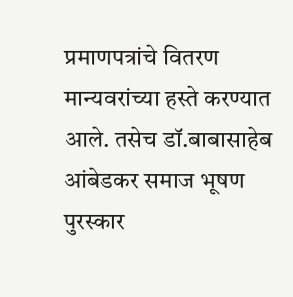प्रमाणपत्रांचे वितरण मान्यवरांच्या हस्ते करण्यात आले. तसेच डॉ.बाबासाहेब आंबेडकर समाज भूषण पुरस्कार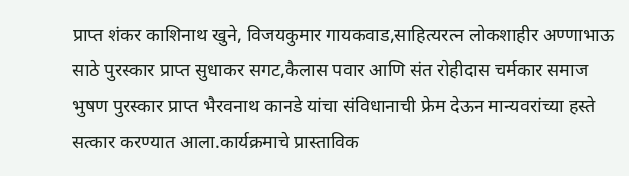प्राप्त शंकर काशिनाथ खुने, विजयकुमार गायकवाड,साहित्यरत्न लोकशाहीर अण्णाभाऊ साठे पुरस्कार प्राप्त सुधाकर सगट,कैलास पवार आणि संत रोहीदास चर्मकार समाज भुषण पुरस्कार प्राप्त भैरवनाथ कानडे यांचा संविधानाची फ्रेम देऊन मान्यवरांच्या हस्ते सत्कार करण्यात आला.कार्यक्रमाचे प्रास्ताविक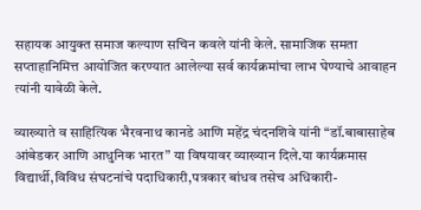सहायक आयुक्त समाज कल्याण सचिन कवले यांनी केले. सामाजिक समता सप्ताहानिमित्त आयोजित करण्यात आलेल्या सर्व कार्यक्रमांचा लाभ घेण्याचे आवाहन त्यांनी यावेळी केले.

व्याख्याते व साहित्यिक भैरवनाथ कानडे आणि महेंद्र चंदनशिवे यांनी “डॉ.बाबासाहेब आंबेडकर आणि आधुनिक भारत” या विषयावर व्याख्यान दिले.या कार्यक्रमास विद्यार्थी,विविध संघटनांचे पदाधिकारी,पत्रकार बांधव तसेच अधिकारी-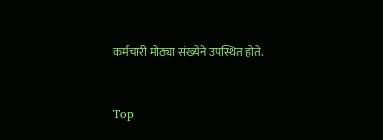कर्मचारी मोठ्या संख्येने उपस्थित होते.


Top